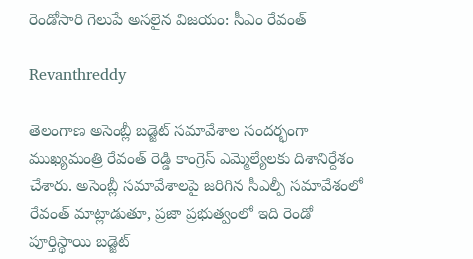రెండోసారి గెలుపే అసలైన విజయం: సీఎం రేవంత్

Revanthreddy

తెలంగాణ అసెంబ్లీ బడ్జెట్ సమావేశాల సందర్భంగా ముఖ్యమంత్రి రేవంత్ రెడ్డి కాంగ్రెస్ ఎమ్మెల్యేలకు దిశానిర్దేశం చేశారు. అసెంబ్లీ సమావేశాలపై జరిగిన సీఎల్పీ సమావేశంలో రేవంత్ మాట్లాడుతూ, ప్రజా ప్రభుత్వంలో ఇది రెండో పూర్తిస్థాయి బడ్జెట్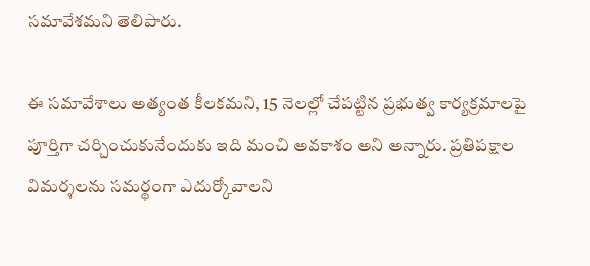సమావేశమని తెలిపారు.

ఈ సమావేశాలు అత్యంత కీలకమని, 15 నెలల్లో చేపట్టిన ప్రభుత్వ కార్యక్రమాలపై పూర్తిగా చర్చించుకునేందుకు ఇది మంచి అవకాశం అని అన్నారు. ప్రతిపక్షాల విమర్శలను సమర్థంగా ఎదుర్కోవాలని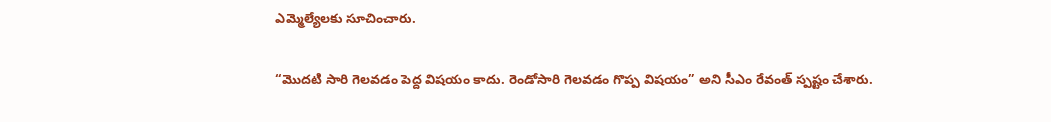ఎమ్మెల్యేలకు సూచించారు.

“మొదటి సారి గెలవడం పెద్ద విషయం కాదు. రెండోసారి గెలవడం గొప్ప విషయం” అని సీఎం రేవంత్ స్పష్టం చేశారు.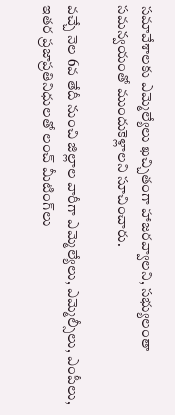సమావేశాలకు ఎమ్మెల్యేలు ఖచ్చితంగా హాజరవ్వాలని, సభ్యులంతా సమన్వయంతో ముందుకెళ్లాలని సూచించారు.

వచ్చే నెల 6వ తేదీ నుంచి జిల్లాల వారీగా ఎమ్మెల్యేలు, ఎమ్మెల్సీలు, ఎంపీలు, ఇతర ప్రజాప్రతినిధులతో లంచ్ మీటింగ్‌లు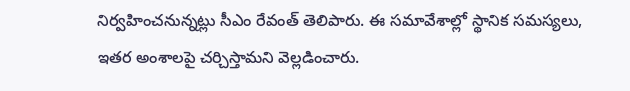నిర్వహించనున్నట్లు సీఎం రేవంత్ తెలిపారు. ఈ సమావేశాల్లో స్థానిక సమస్యలు, ఇతర అంశాలపై చర్చిస్తామని వెల్లడించారు.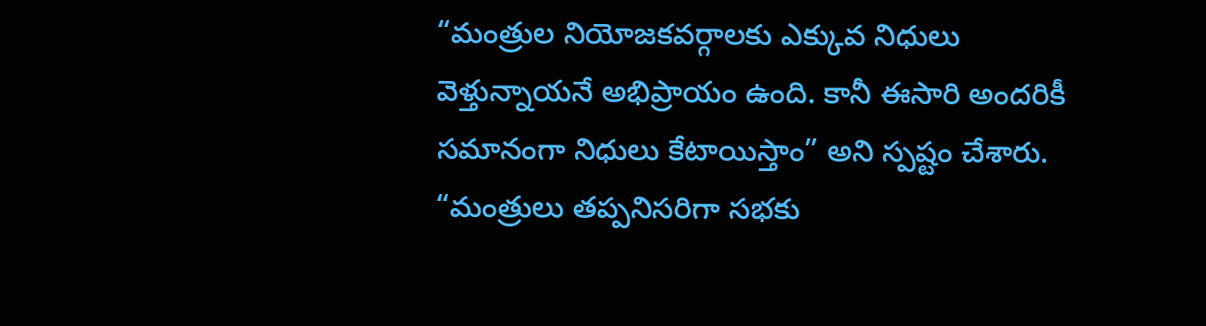“మంత్రుల నియోజకవర్గాలకు ఎక్కువ నిధులు వెళ్తున్నాయనే అభిప్రాయం ఉంది. కానీ ఈసారి అందరికీ సమానంగా నిధులు కేటాయిస్తాం” అని స్పష్టం చేశారు. “మంత్రులు తప్పనిసరిగా సభకు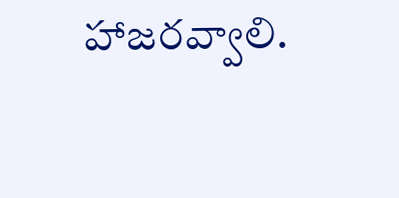హాజరవ్వాలి.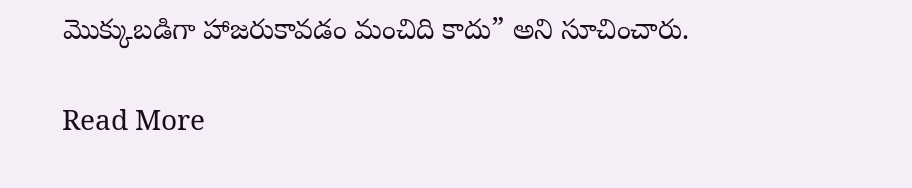మొక్కుబడిగా హాజరుకావడం మంచిది కాదు” అని సూచించారు.

Read More